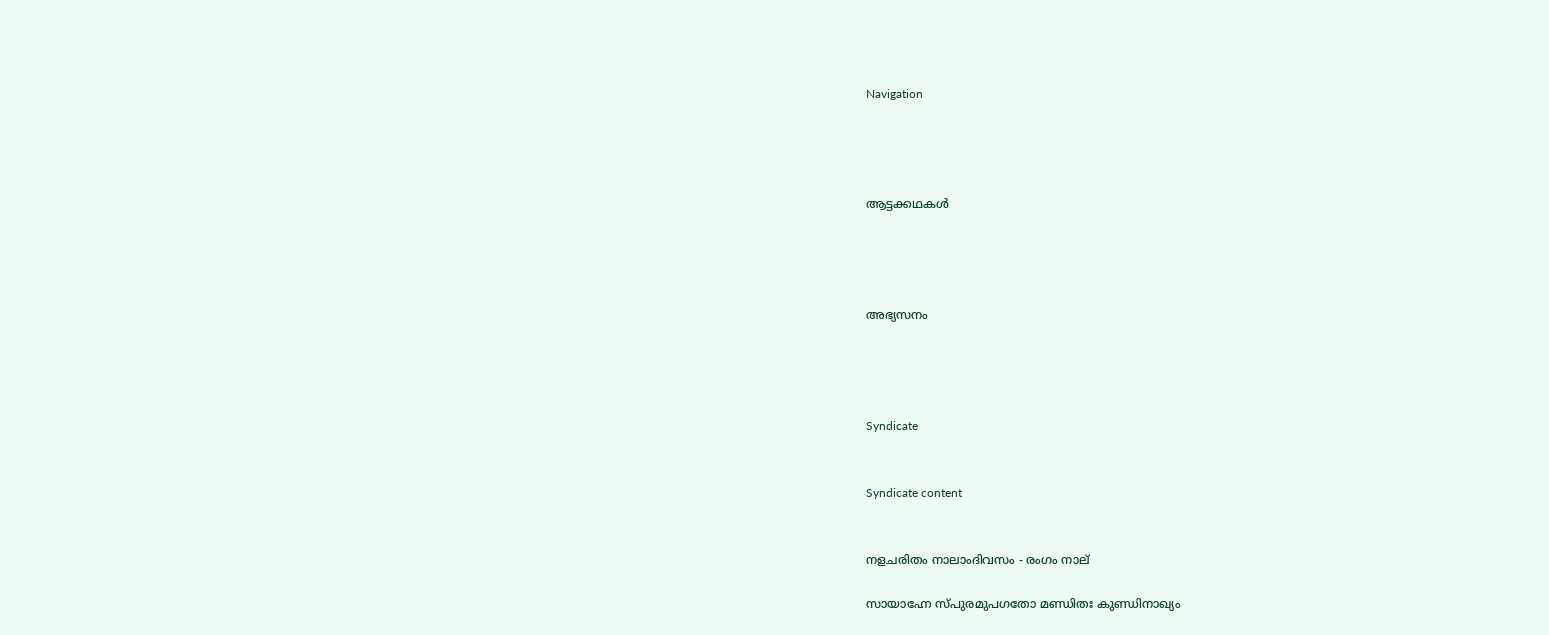Navigation




ആട്ടക്കഥകൾ




അഭ്യസനം




Syndicate


Syndicate content


നളചരിതം നാലാംദിവസം - രംഗം നാല്‌

സായാഹ്നേ സ്പുരമുപഗതോ മണ്ഡിതഃ കുണ്ഡിനാഖ്യം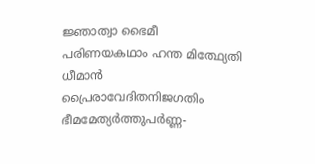ജ്ഞാത്വാ ഭൈമീ പരിണയകഥാം ഹന്ത മിത്ഥ്യേതി ധീമാന്‍
പ്രൈരാവേദിതനിജഗതിം ഭീമമേത്യര്‍ത്തുപര്‍ണ്ണ-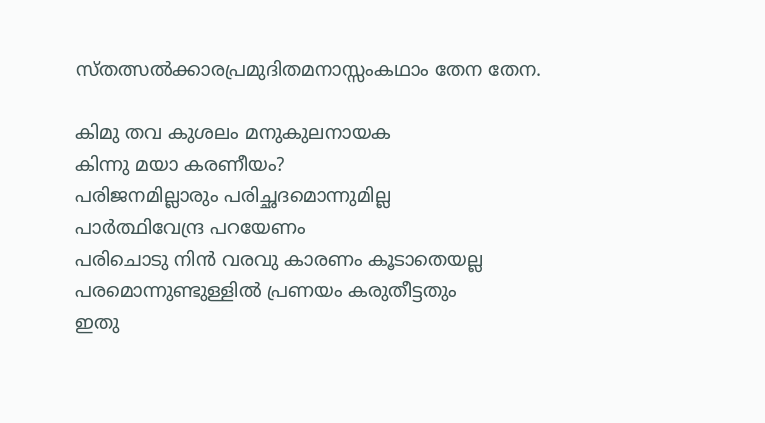സ്തത്സല്‍ക്കാരപ്രമുദിതമനാസ്സംകഥാം തേന തേന.

കിമു തവ കുശലം മനുകുലനായക
കിന്നു മയാ കരണീയം?
പരിജനമില്ലാരും പരിച്ഛദമൊന്നുമില്ല
പാര്‍ത്ഥിവേന്ദ്ര പറയേണം
പരിചൊടു നിന്‍ വരവു കാരണം കൂടാതെയല്ല
പരമൊന്നുണ്ടുള്ളില്‍ പ്രണയം കരുതീട്ടതും
ഇതു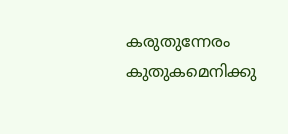കരുതുന്നേരം കുതുകമെനിക്കു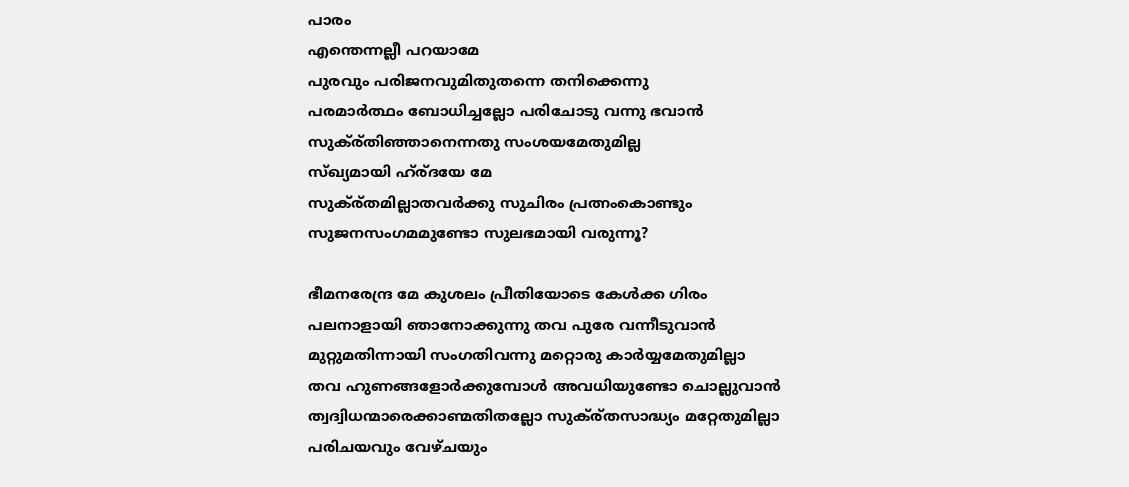പാരം
എന്തെന്നല്ലീ പറയാമേ
പുരവും പരിജനവുമിതുതന്നെ തനിക്കെന്നു
പരമാര്‍ത്ഥം ബോധിച്ചല്ലോ പരിചോടു വന്നു ഭവാന്‍
സുക്ര്തിഞ്ഞാനെന്നതു സംശയമേതുമില്ല
സ്ഖ്യമായി ഹ്ര്ദയേ മേ
സുക്ര്തമില്ലാതവര്‍ക്കു സുചിരം പ്രത്നംകൊണ്ടും
സുജനസംഗമമുണ്ടോ സുലഭമായി വരുന്നൂ?

ഭീമനരേന്ദ്ര മേ കുശലം പ്രീതിയോടെ കേള്‍ക്ക ഗിരം
പലനാളായി ഞാനോക്കുന്നു തവ പുരേ വന്നീടുവാന്‍
മുറ്റുമതിന്നായി സംഗതിവന്നു മറ്റൊരു കാര്‍യ്യമേതുമില്ലാ
തവ ഹുണങ്ങളോര്‍ക്കുമ്പോള്‍ അവധിയുണ്ടോ ചൊല്ലുവാന്‍
ത്വദ്വിധന്മാരെക്കാണ്മതിതല്ലോ സുക്ര്തസാദ്ധ്യം മറ്റേതുമില്ലാ
പരിചയവും വേഴ്ചയും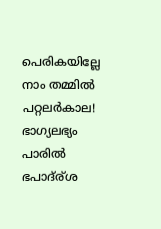പെരികയില്ലേ നാം തമ്മില്‍
പറ്റലര്‍കാല! ഭാഗ്യലഭ്യം പാരില്‍ ഭപാദ്ര്ശ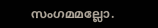സംഗമമല്ലോ.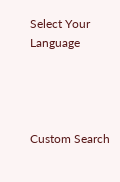Select Your Language




Custom Search